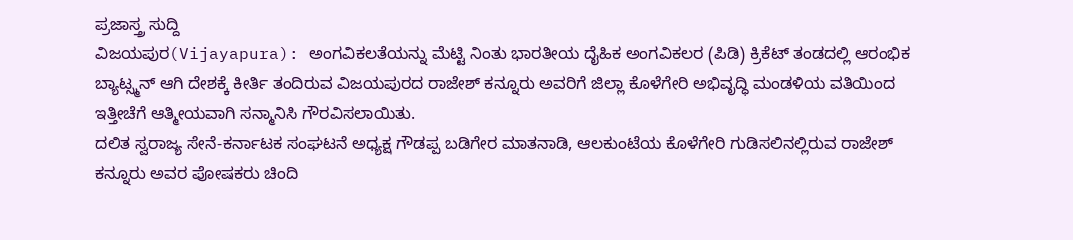ಪ್ರಜಾಸ್ತ್ರ ಸುದ್ದಿ
ವಿಜಯಪುರ(Vijayapura): ಅಂಗವಿಕಲತೆಯನ್ನು ಮೆಟ್ಟಿ ನಿಂತು ಭಾರತೀಯ ದೈಹಿಕ ಅಂಗವಿಕಲರ (ಪಿಡಿ) ಕ್ರಿಕೆಟ್ ತಂಡದಲ್ಲಿ ಆರಂಭಿಕ ಬ್ಯಾಟ್ಸ್ಮನ್ ಆಗಿ ದೇಶಕ್ಕೆ ಕೀರ್ತಿ ತಂದಿರುವ ವಿಜಯಪುರದ ರಾಜೇಶ್ ಕನ್ನೂರು ಅವರಿಗೆ ಜಿಲ್ಲಾ ಕೊಳೆಗೇರಿ ಅಭಿವೃದ್ಧಿ ಮಂಡಳಿಯ ವತಿಯಿಂದ ಇತ್ತೀಚೆಗೆ ಆತ್ಮೀಯವಾಗಿ ಸನ್ಮಾನಿಸಿ ಗೌರವಿಸಲಾಯಿತು.
ದಲಿತ ಸ್ವರಾಜ್ಯ ಸೇನೆ-ಕರ್ನಾಟಕ ಸಂಘಟನೆ ಅಧ್ಯಕ್ಷ ಗೌಡಪ್ಪ ಬಡಿಗೇರ ಮಾತನಾಡಿ, ಆಲಕುಂಟೆಯ ಕೊಳೆಗೇರಿ ಗುಡಿಸಲಿನಲ್ಲಿರುವ ರಾಜೇಶ್ ಕನ್ನೂರು ಅವರ ಪೋಷಕರು ಚಿಂದಿ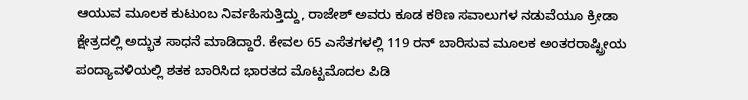ಆಯುವ ಮೂಲಕ ಕುಟುಂಬ ನಿರ್ವಹಿಸುತ್ತಿದ್ದು, ರಾಜೇಶ್ ಅವರು ಕೂಡ ಕಠಿಣ ಸವಾಲುಗಳ ನಡುವೆಯೂ ಕ್ರೀಡಾ ಕ್ಷೇತ್ರದಲ್ಲಿ ಅದ್ಭುತ ಸಾಧನೆ ಮಾಡಿದ್ದಾರೆ. ಕೇವಲ 65 ಎಸೆತಗಳಲ್ಲಿ 119 ರನ್ ಬಾರಿಸುವ ಮೂಲಕ ಅಂತರರಾಷ್ಟ್ರೀಯ ಪಂದ್ಯಾವಳಿಯಲ್ಲಿ ಶತಕ ಬಾರಿಸಿದ ಭಾರತದ ಮೊಟ್ಟಮೊದಲ ಪಿಡಿ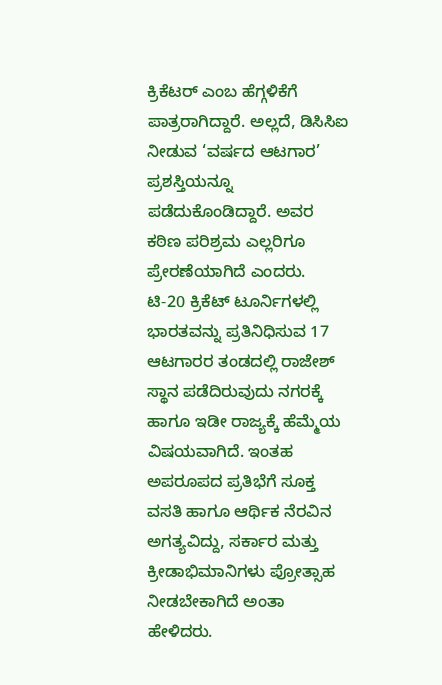ಕ್ರಿಕೆಟರ್ ಎಂಬ ಹೆಗ್ಗಳಿಕೆಗೆ ಪಾತ್ರರಾಗಿದ್ದಾರೆ. ಅಲ್ಲದೆ, ಡಿಸಿಸಿಐ ನೀಡುವ ‘ವರ್ಷದ ಆಟಗಾರ’ ಪ್ರಶಸ್ತಿಯನ್ನೂ ಪಡೆದುಕೊಂಡಿದ್ದಾರೆ. ಅವರ ಕಠಿಣ ಪರಿಶ್ರಮ ಎಲ್ಲರಿಗೂ ಪ್ರೇರಣೆಯಾಗಿದೆ ಎಂದರು.
ಟಿ-20 ಕ್ರಿಕೆಟ್ ಟೂರ್ನಿಗಳಲ್ಲಿ ಭಾರತವನ್ನು ಪ್ರತಿನಿಧಿಸುವ 17 ಆಟಗಾರರ ತಂಡದಲ್ಲಿ ರಾಜೇಶ್ ಸ್ಥಾನ ಪಡೆದಿರುವುದು ನಗರಕ್ಕೆ ಹಾಗೂ ಇಡೀ ರಾಜ್ಯಕ್ಕೆ ಹೆಮ್ಮೆಯ ವಿಷಯವಾಗಿದೆ. ಇಂತಹ ಅಪರೂಪದ ಪ್ರತಿಭೆಗೆ ಸೂಕ್ತ ವಸತಿ ಹಾಗೂ ಆರ್ಥಿಕ ನೆರವಿನ ಅಗತ್ಯವಿದ್ದು, ಸರ್ಕಾರ ಮತ್ತು ಕ್ರೀಡಾಭಿಮಾನಿಗಳು ಪ್ರೋತ್ಸಾಹ ನೀಡಬೇಕಾಗಿದೆ ಅಂತಾ ಹೇಳಿದರು.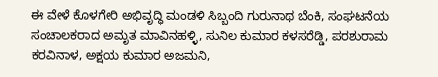ಈ ವೇಳೆ ಕೊಳಗೇರಿ ಅಭಿವೃದ್ಧಿ ಮಂಡಳಿ ಸಿಬ್ಬಂದಿ ಗುರುನಾಥ ಬೆಂಕಿ, ಸಂಘಟನೆಯ ಸಂಚಾಲಕರಾದ ಅಮೃತ ಮಾವಿನಹಳ್ಳಿ, ಸುನಿಲ ಕುಮಾರ ಕಳಸರೆಡ್ಡಿ, ಪರಶುರಾಮ ಕರವಿನಾಳ, ಅಕ್ಷಯ ಕುಮಾರ ಅಜಮನಿ,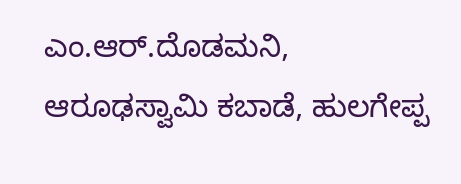ಎಂ.ಆರ್.ದೊಡಮನಿ, ಆರೂಢಸ್ವಾಮಿ ಕಬಾಡೆ, ಹುಲಗೇಪ್ಪ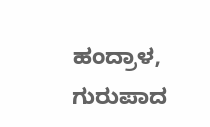ಹಂದ್ರಾಳ, ಗುರುಪಾದ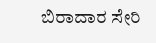ಬಿರಾದಾರ ಸೇರಿ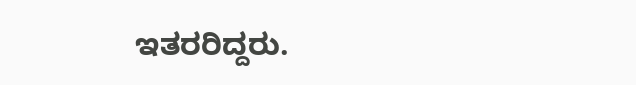ಇತರರಿದ್ದರು.